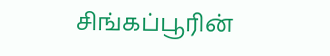சிங்கப்பூரின்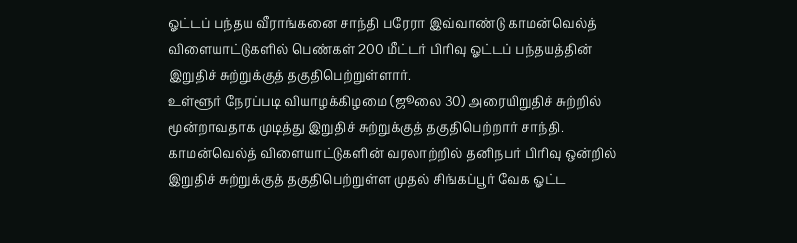ஓட்டப் பந்தய வீராங்கனை சாந்தி பரேரா இவ்வாண்டு காமன்வெல்த் விளையாட்டுகளில் பெண்கள் 200 மீட்டர் பிரிவு ஓட்டப் பந்தயத்தின் இறுதிச் சுற்றுக்குத் தகுதிபெற்றுள்ளார்.
உள்ளூர் நேரப்படி வியாழக்கிழமை (ஜூலை 30) அரையிறுதிச் சுற்றில் மூன்றாவதாக முடித்து இறுதிச் சுற்றுக்குத் தகுதிபெற்றார் சாந்தி. காமன்வெல்த் விளையாட்டுகளின் வரலாற்றில் தனிநபர் பிரிவு ஒன்றில் இறுதிச் சுற்றுக்குத் தகுதிபெற்றுள்ள முதல் சிங்கப்பூர் வேக ஓட்ட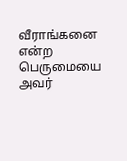வீராங்கனை என்ற பெருமையை அவர்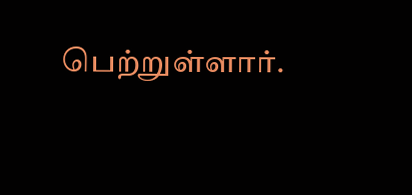பெற்றுள்ளார்.